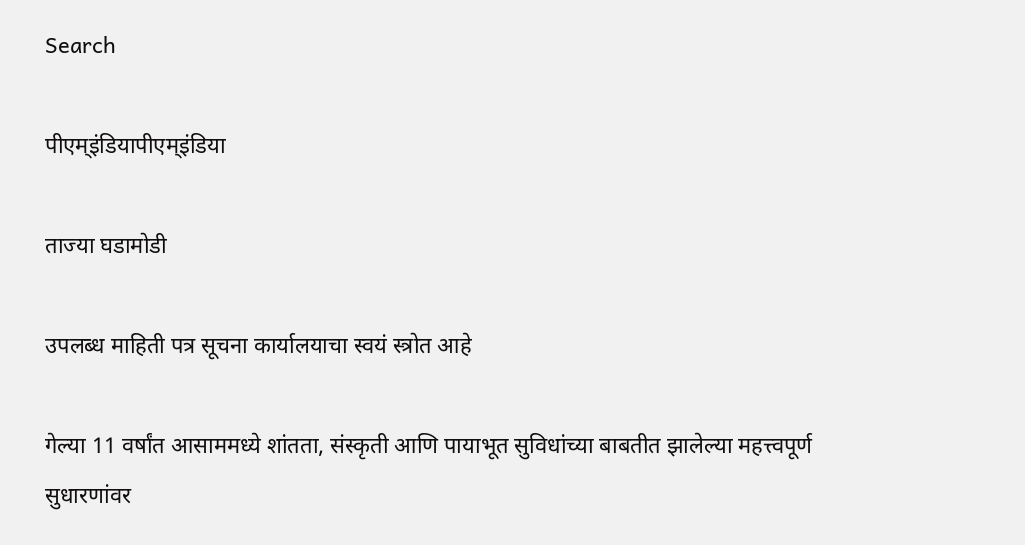Search

पीएम्इंडियापीएम्इंडिया

ताज्या घडामोडी

उपलब्ध माहिती पत्र सूचना कार्यालयाचा स्वयं स्त्रोत आहे

गेल्या 11 वर्षांत आसाममध्ये शांतता, संस्कृती आणि पायाभूत सुविधांच्या बाबतीत झालेल्या महत्त्वपूर्ण सुधारणांवर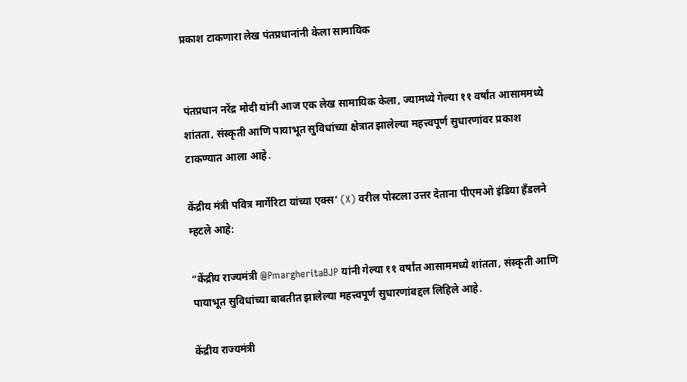प्रकाश टाकणारा लेख पंतप्रधानांनी केला सामायिक


पंतप्रधान नरेंद्र मोदी यांनी आज एक लेख सामायिक केला, ज्यामध्ये गेल्या ११ वर्षांत आसाममध्ये शांतता, संस्कृती आणि पायाभूत सुविधांच्या क्षेत्रात झालेल्या महत्त्वपूर्ण सुधारणांवर प्रकाश टाकण्यात आला आहे.

केंद्रीय मंत्री पवित्र मार्गेरिटा यांच्या एक्स‘ (X) वरील पोस्टला उत्तर देताना पीएमओ इंडिया हँडलने म्हटले आहे:

“केंद्रीय राज्यमंत्री @PmargheritaBJP यांनी गेल्या ११ वर्षांत आसाममध्ये शांतता, संस्कृती आणि पायाभूत सुविधांच्या बाबतीत झालेल्या महत्त्वपूर्ण सुधारणांबद्दल लिहिले आहे.

केंद्रीय राज्यमंत्री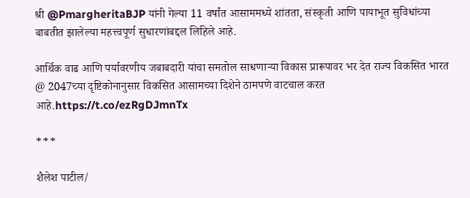श्री @PmargheritaBJP यांनी गेल्या 11 वर्षांत आसाममध्ये शांतता, संस्कृती आणि पायाभूत सुविधांच्या बाबतीत झालेल्या महत्त्वपूर्ण सुधारणांबद्दल लिहिले आहे.

आर्थिक वाढ आणि पर्यावरणीय जबाबदारी यांचा समतोल साधणाऱ्या विकास प्रारूपावर भर देत राज्य विकसित भारत @ 2047च्या दृष्टिकोनानुसार विकसित आसामच्या दिशेने ठामपणे वाटचाल करत आहे.https://t.co/ezRgDJmnTx

***

शैलेश पाटील/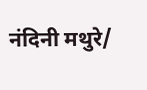नंदिनी मथुरे/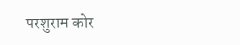परशुराम कोर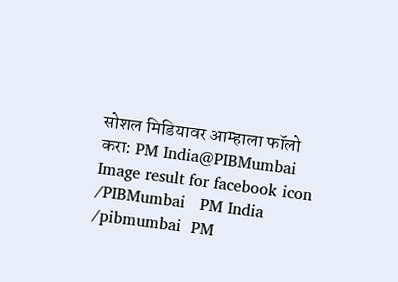सोशल मिडियावर आम्हाला फॉलो करा: PM India@PIBMumbai   Image result for facebook icon /PIBMumbai   PM India /pibmumbai  PM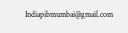Indiapibmumbai@gmail.com